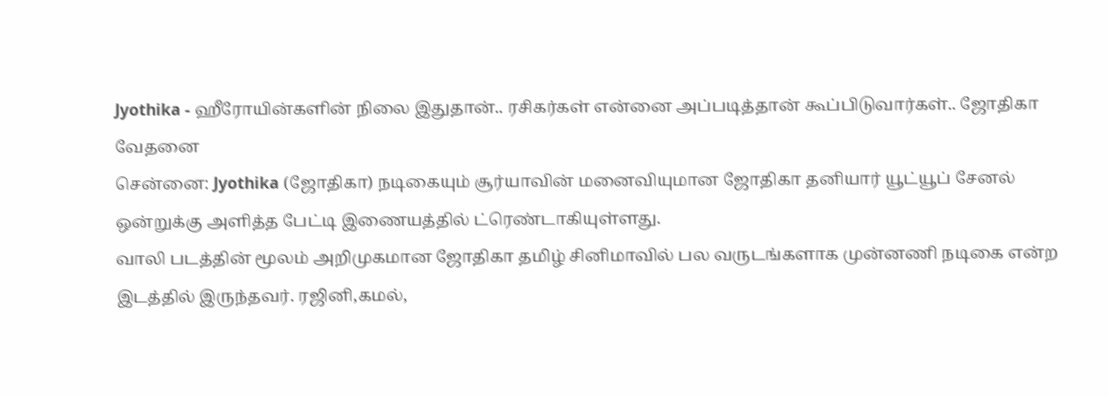Jyothika - ஹீரோயின்களின் நிலை இதுதான்.. ரசிகர்கள் என்னை அப்படித்தான் கூப்பிடுவார்கள்.. ஜோதிகா வேதனை
சென்னை: Jyothika (ஜோதிகா) நடிகையும் சூர்யாவின் மனைவியுமான ஜோதிகா தனியார் யூட்யூப் சேனல் ஒன்றுக்கு அளித்த பேட்டி இணையத்தில் ட்ரெண்டாகியுள்ளது.
வாலி படத்தின் மூலம் அறிமுகமான ஜோதிகா தமிழ் சினிமாவில் பல வருடங்களாக முன்னணி நடிகை என்ற இடத்தில் இருந்தவர். ரஜினி,கமல்,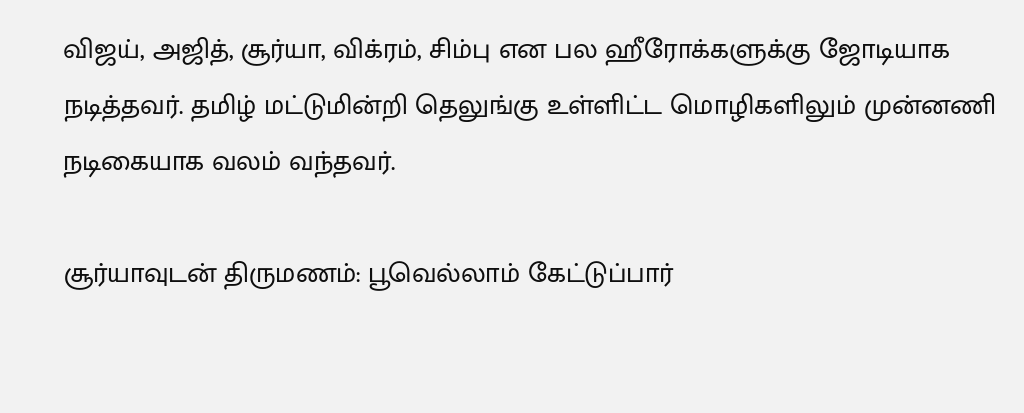விஜய், அஜித், சூர்யா, விக்ரம், சிம்பு என பல ஹீரோக்களுக்கு ஜோடியாக நடித்தவர். தமிழ் மட்டுமின்றி தெலுங்கு உள்ளிட்ட மொழிகளிலும் முன்னணி நடிகையாக வலம் வந்தவர்.

சூர்யாவுடன் திருமணம்: பூவெல்லாம் கேட்டுப்பார்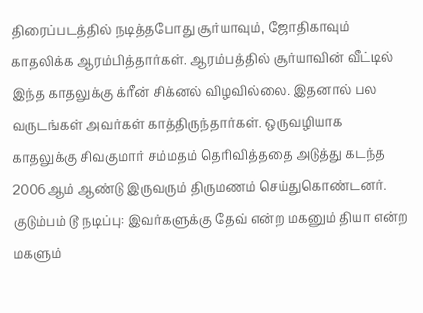திரைப்படத்தில் நடித்தபோது சூர்யாவும், ஜோதிகாவும் காதலிக்க ஆரம்பித்தார்கள். ஆரம்பத்தில் சூர்யாவின் வீட்டில் இந்த காதலுக்கு க்ரீன் சிக்னல் விழவில்லை. இதனால் பல வருடங்கள் அவர்கள் காத்திருந்தார்கள். ஒருவழியாக காதலுக்கு சிவகுமார் சம்மதம் தெரிவித்ததை அடுத்து கடந்த 2006ஆம் ஆண்டு இருவரும் திருமணம் செய்துகொண்டனர்.
குடும்பம் டூ நடிப்பு: இவர்களுக்கு தேவ் என்ற மகனும் தியா என்ற மகளும்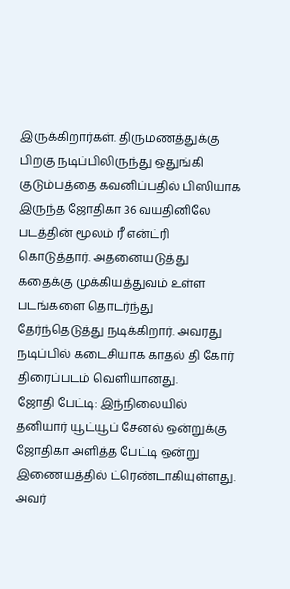இருக்கிறார்கள். திருமணத்துக்கு பிறகு நடிப்பிலிருந்து ஒதுங்கி குடும்பத்தை கவனிப்பதில் பிஸியாக இருந்த ஜோதிகா 36 வயதினிலே படத்தின் மூலம் ரீ என்ட்ரி கொடுத்தார். அதனையடுத்து கதைக்கு முக்கியத்துவம் உள்ள படங்களை தொடர்ந்து தேர்ந்தெடுத்து நடிக்கிறார். அவரது நடிப்பில் கடைசியாக காதல் தி கோர் திரைப்படம் வெளியானது.
ஜோதி பேட்டி: இந்நிலையில் தனியார் யூட்யூப் சேனல் ஒன்றுக்கு ஜோதிகா அளித்த பேட்டி ஒன்று இணையத்தில் ட்ரெண்டாகியுள்ளது. அவர்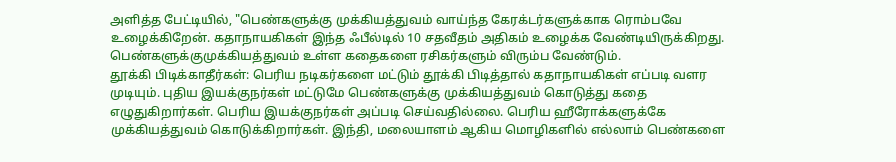அளித்த பேட்டியில், "பெண்களுக்கு முக்கியத்துவம் வாய்ந்த கேரக்டர்களுக்காக ரொம்பவே உழைக்கிறேன். கதாநாயகிகள் இந்த ஃபீல்டில் 10 சதவீதம் அதிகம் உழைக்க வேண்டியிருக்கிறது. பெண்களுக்குமுக்கியத்துவம் உள்ள கதைகளை ரசிகர்களும் விரும்ப வேண்டும்.
தூக்கி பிடிக்காதீர்கள்: பெரிய நடிகர்களை மட்டும் தூக்கி பிடித்தால் கதாநாயகிகள் எப்படி வளர முடியும். புதிய இயக்குநர்கள் மட்டுமே பெண்களுக்கு முக்கியத்துவம் கொடுத்து கதை எழுதுகிறார்கள். பெரிய இயக்குநர்கள் அப்படி செய்வதில்லை. பெரிய ஹீரோக்களுக்கே முக்கியத்துவம் கொடுக்கிறார்கள். இந்தி, மலையாளம் ஆகிய மொழிகளில் எல்லாம் பெண்களை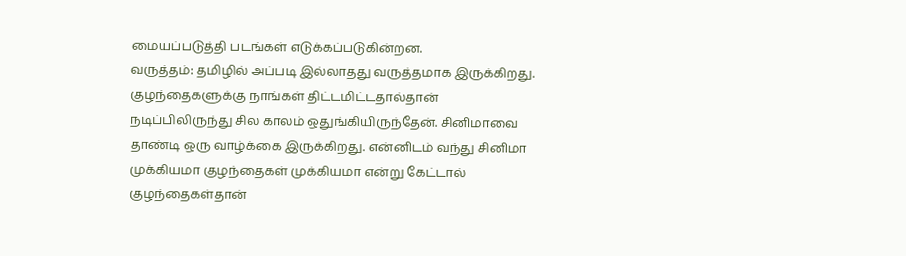மையப்படுத்தி படங்கள் எடுக்கப்படுகின்றன.
வருத்தம்: தமிழில் அப்படி இல்லாதது வருத்தமாக இருக்கிறது. குழந்தைகளுக்கு நாங்கள் திட்டமிட்டதால்தான் நடிப்பிலிருந்து சில காலம் ஒதுங்கியிருந்தேன். சினிமாவை தாண்டி ஒரு வாழ்க்கை இருக்கிறது. என்னிடம் வந்து சினிமா முக்கியமா குழந்தைகள் முக்கியமா என்று கேட்டால் குழந்தைகள்தான்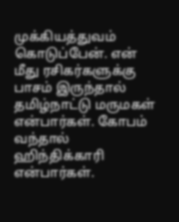முக்கியத்துவம் கொடுப்பேன். என் மீது ரசிகர்களுக்கு பாசம் இருந்தால் தமிழ்நாட்டு மருமகள் என்பார்கள். கோபம் வந்தால் ஹிந்திக்காரி என்பார்கள்.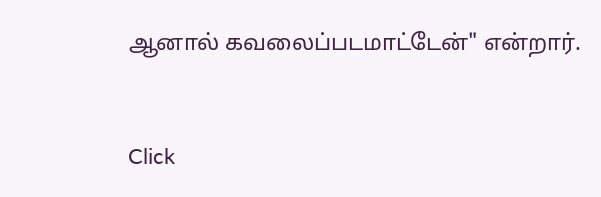ஆனால் கவலைப்படமாட்டேன்" என்றார்.


Click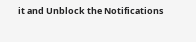it and Unblock the Notifications